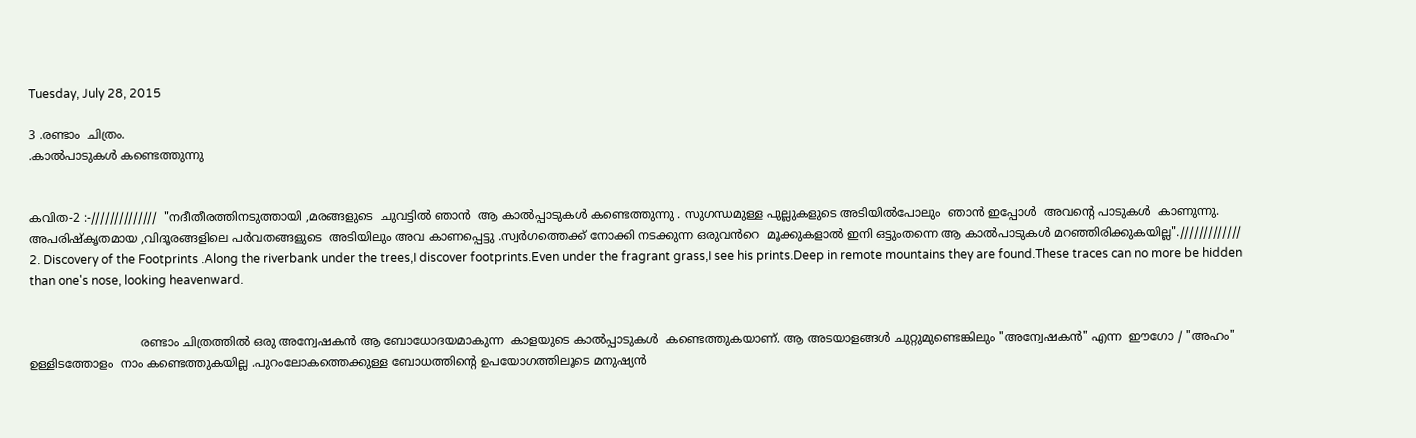Tuesday, July 28, 2015

3 .രണ്ടാം  ചിത്രം.
.കാൽപാടുകൾ കണ്ടെത്തുന്നു


കവിത-2 :-//////////////  "നദീതീരത്തിനടുത്തായി ,മരങ്ങളുടെ  ചുവട്ടിൽ ഞാൻ  ആ കാൽപ്പാടുകൾ കണ്ടെത്തുന്നു . സുഗന്ധമുള്ള പുല്ലുകളുടെ അടിയിൽപോലും  ഞാൻ ഇപ്പോൾ  അവന്റെ പാടുകൾ  കാണുന്നു. അപരിഷ്കൃതമായ ,വിദൂരങ്ങളിലെ പർവതങ്ങളുടെ  അടിയിലും അവ കാണപ്പെട്ടു .സ്വർഗത്തെക്ക് നോക്കി നടക്കുന്ന ഒരുവൻറെ  മൂക്കുകളാൽ ഇനി ഒട്ടുംതന്നെ ആ കാൽപാടുകൾ മറഞ്ഞിരിക്കുകയില്ല"./////////////
2. Discovery of the Footprints .Along the riverbank under the trees,I discover footprints.Even under the fragrant grass,I see his prints.Deep in remote mountains they are found.These traces can no more be hidden
than one's nose, looking heavenward.


                              രണ്ടാം ചിത്രത്തിൽ ഒരു അന്വേഷകൻ ആ ബോധോദയമാകുന്ന  കാളയുടെ കാൽപ്പാടുകൾ  കണ്ടെത്തുകയാണ്. ആ അടയാളങ്ങൾ ചുറ്റുമുണ്ടെങ്കിലും "അന്വേഷകൻ" എന്ന  ഈഗോ / "അഹം" ഉള്ളിടത്തോളം  നാം കണ്ടെത്തുകയില്ല .പുറംലോകത്തെക്കുള്ള ബോധത്തിന്റെ ഉപയോഗത്തിലൂടെ മനുഷ്യൻ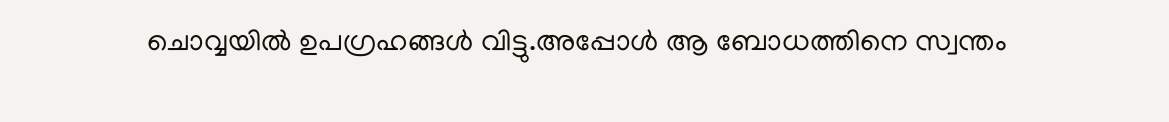ചൊവ്വയിൽ ഉപഗ്രഹങ്ങൾ വിട്ടു.അപ്പോൾ ആ ബോധത്തിനെ സ്വന്തം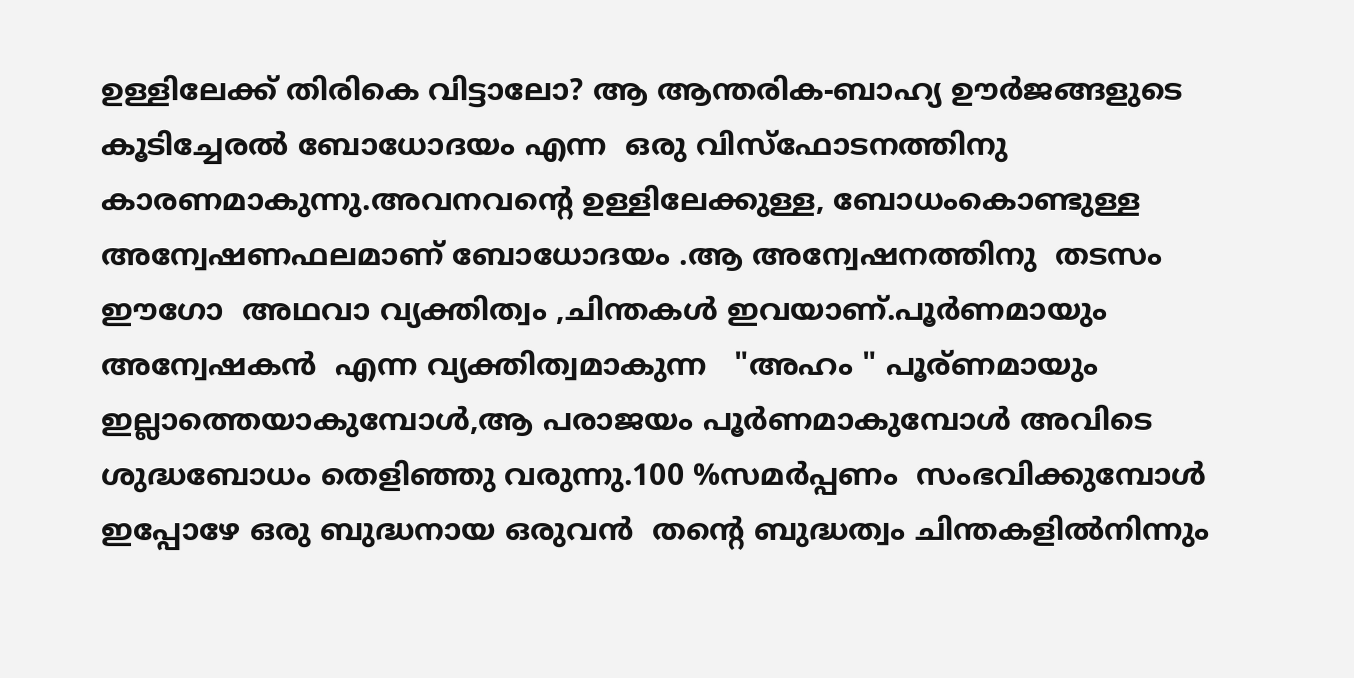ഉള്ളിലേക്ക് തിരികെ വിട്ടാലോ? ആ ആന്തരിക-ബാഹ്യ ഊർജങ്ങളുടെ  കൂടിച്ചേരൽ ബോധോദയം എന്ന  ഒരു വിസ്ഫോടനത്തിനു കാരണമാകുന്നു.അവനവന്റെ ഉള്ളിലേക്കുള്ള, ബോധംകൊണ്ടുള്ള അന്വേഷണഫലമാണ് ബോധോദയം .ആ അന്വേഷനത്തിനു  തടസം ഈഗോ  അഥവാ വ്യക്തിത്വം ,ചിന്തകൾ ഇവയാണ്.പൂർണമായും  അന്വേഷകൻ  എന്ന വ്യക്തിത്വമാകുന്ന   "അഹം " പൂര്ണമായും ഇല്ലാത്തെയാകുമ്പോൾ,ആ പരാജയം പൂർണമാകുമ്പോൾ അവിടെ ശുദ്ധബോധം തെളിഞ്ഞു വരുന്നു.100 %സമർപ്പണം  സംഭവിക്കുമ്പോൾ ഇപ്പോഴേ ഒരു ബുദ്ധനായ ഒരുവൻ  തന്റെ ബുദ്ധത്വം ചിന്തകളിൽനിന്നും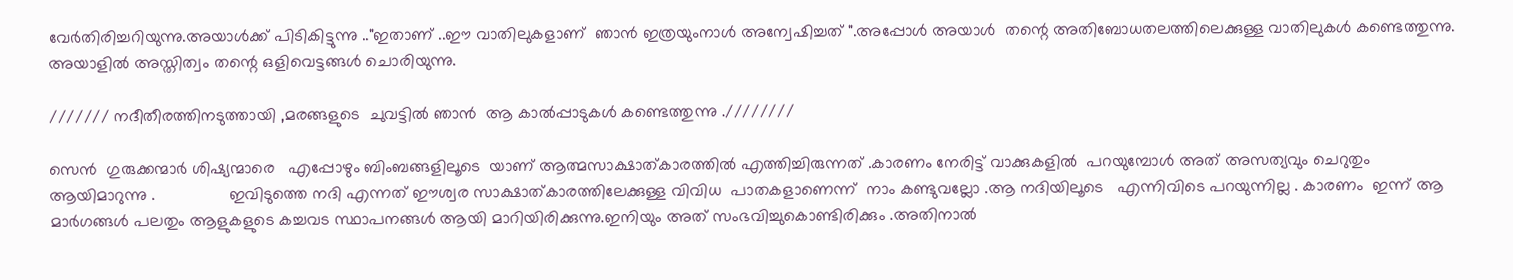വേർതിരിച്ചറിയുന്നു.അയാൾക്ക്‌ പിടികിട്ടുന്നു .."ഇതാണ് ..ഈ വാതിലുകളാണ്  ഞാൻ ഇത്രയുംനാൾ അന്വേഷിച്ചത് ".അപ്പോൾ അയാൾ  തന്റെ അതിബോധതലത്തിലെക്കുള്ള വാതിലുകൾ കണ്ടെത്തുന്നു. അയാളിൽ അസ്തിത്വം തന്റെ ഒളിവെട്ടങ്ങൾ ചൊരിയുന്നു.

/////// നദീതീരത്തിനടുത്തായി ,മരങ്ങളുടെ  ചുവട്ടിൽ ഞാൻ  ആ കാൽപ്പാടുകൾ കണ്ടെത്തുന്നു .////////

സെൻ  ഗുരുക്കന്മാർ ശിഷ്യന്മാരെ   എപ്പോഴും ബിംബങ്ങളിലൂടെ  യാണ് ആത്മസാക്ഷാത്കാരത്തിൽ എത്തിച്ചിരുന്നത് .കാരണം നേരിട്ട് വാക്കുകളിൽ  പറയുമ്പോൾ അത് അസത്യവും ചെറുതും ആയിമാറുന്നു .                ഇവിടുത്തെ നദി എന്നത് ഈശ്വര സാക്ഷാത്കാരത്തിലേക്കുള്ള വിവിധ  പാതകളാണെന്ന്  നാം കണ്ടുവല്ലോ .ആ നദിയിലൂടെ   എന്നിവിടെ പറയുന്നില്ല . കാരണം  ഇന്ന് ആ മാർഗങ്ങൾ പലതും ആളുകളുടെ കച്ചവട സ്ഥാപനങ്ങൾ ആയി മാറിയിരിക്കുന്നു.ഇനിയും അത് സംഭവിച്ചുകൊണ്ടിരിക്കും .അതിനാൽ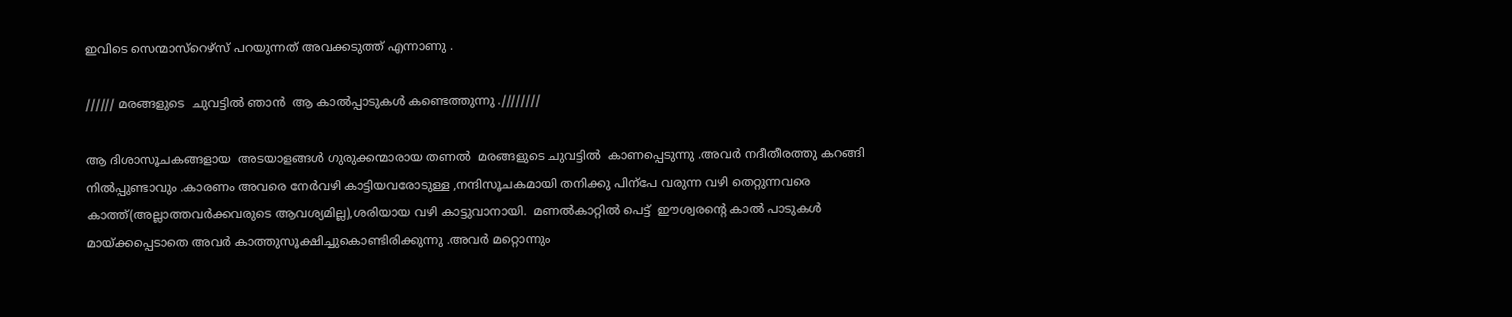ഇവിടെ സെന്മാസ്റെഴ്സ് പറയുന്നത് അവക്കടുത്ത് എന്നാണു .

////// മരങ്ങളുടെ  ചുവട്ടിൽ ഞാൻ  ആ കാൽപ്പാടുകൾ കണ്ടെത്തുന്നു .////////

ആ ദിശാസൂചകങ്ങളായ  അടയാളങ്ങൾ ഗുരുക്കന്മാരായ തണൽ  മരങ്ങളുടെ ചുവട്ടിൽ  കാണപ്പെടുന്നു .അവർ നദീതീരത്തു കറങ്ങി നിൽപ്പുണ്ടാവും .കാരണം അവരെ നേർവഴി കാട്ടിയവരോടുള്ള ,നന്ദിസൂചകമായി തനിക്കു പിന്പേ വരുന്ന വഴി തെറ്റുന്നവരെ കാത്ത്(അല്ലാത്തവർക്കവരുടെ ആവശ്യമില്ല),ശരിയായ വഴി കാട്ടുവാനായി.  മണൽകാറ്റിൽ പെട്ട്  ഈശ്വരന്റെ കാൽ പാടുകൾ  മായ്ക്കപ്പെടാതെ അവർ കാത്തുസൂക്ഷിച്ചുകൊണ്ടിരിക്കുന്നു .അവർ മറ്റൊന്നും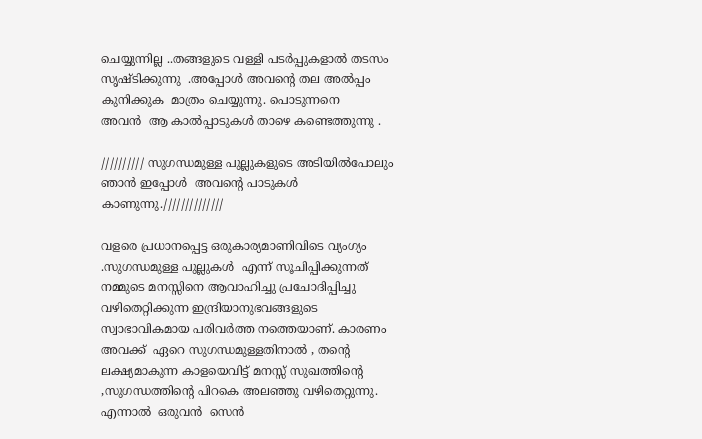ചെയ്യുന്നില്ല ..തങ്ങളുടെ വള്ളി പടർപ്പുകളാൽ തടസം സൃഷ്ടിക്കുന്നു  .അപ്പോൾ അവന്റെ തല അൽപ്പം കുനിക്കുക  മാത്രം ചെയ്യുന്നു. പൊടുന്നനെ
അവൻ  ആ കാൽപ്പാടുകൾ താഴെ കണ്ടെത്തുന്നു .

////////// സുഗന്ധമുള്ള പുല്ലുകളുടെ അടിയിൽപോലും  ഞാൻ ഇപ്പോൾ  അവന്റെ പാടുകൾ  കാണുന്നു.//////////////

വളരെ പ്രധാനപ്പെട്ട ഒരുകാര്യമാണിവിടെ വ്യംഗ്യം .സുഗന്ധമുള്ള പുല്ലുകൾ  എന്ന് സൂചിപ്പിക്കുന്നത്  നമ്മുടെ മനസ്സിനെ ആവാഹിച്ചു പ്രചോദിപ്പിച്ചു വഴിതെറ്റിക്കുന്ന ഇന്ദ്രിയാനുഭവങ്ങളുടെ സ്വാഭാവികമായ പരിവർത്ത നത്തെയാണ്. കാരണം അവക്ക്  ഏറെ സുഗന്ധമുള്ളതിനാൽ , തന്റെ ലക്ഷ്യമാകുന്ന കാളയെവിട്ട് മനസ്സ് സുഖത്തിന്റെ ,സുഗന്ധത്തിന്റെ പിറകെ അലഞ്ഞു വഴിതെറ്റുന്നു.
എന്നാൽ  ഒരുവൻ  സെൻ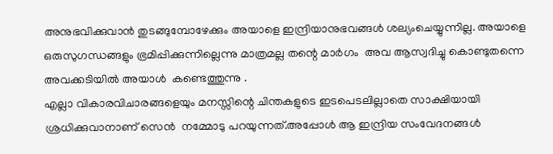അനുഭവിക്കുവാൻ തുടങ്ങുമ്പോഴേക്കും അയാളെ ഇന്ദ്രിയാനുഭവങ്ങൾ ശല്യംചെയ്യുന്നില്ല. അയാളെ ഒരുസുഗന്ധങ്ങളും ഭ്രമിപ്പിക്കുന്നില്ലെന്നു മാത്രമല്ല തന്റെ മാർഗം  അവ ആസ്വദിച്ചു കൊണ്ടുതന്നെ അവക്കടിയിൽ അയാൾ  കണ്ടെത്തുന്നു .
എല്ലാ വികാരവിചാരങ്ങളെയും മനസ്സിന്റെ ചിന്തകളുടെ ഇടപെടലില്ലാതെ സാക്ഷിയായി  ശ്രധിക്കുവാനാണ് സെൻ  നമ്മോടു പറയുന്നത്.അപ്പോൾ ആ ഇന്ദ്രിയ സംവേദനങ്ങൾ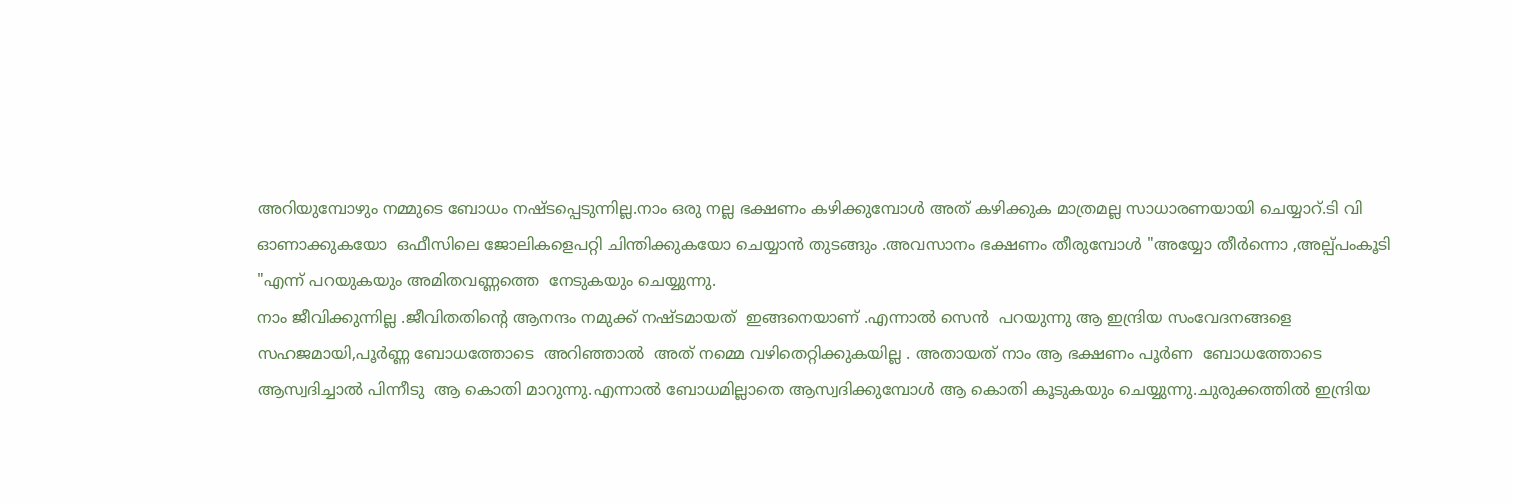അറിയുമ്പോഴും നമ്മുടെ ബോധം നഷ്ടപ്പെടുന്നില്ല.നാം ഒരു നല്ല ഭക്ഷണം കഴിക്കുമ്പോൾ അത് കഴിക്കുക മാത്രമല്ല സാധാരണയായി ചെയ്യാറ്.ടി വി  ഓണാക്കുകയോ  ഒഫീസിലെ ജോലികളെപറ്റി ചിന്തിക്കുകയോ ചെയ്യാൻ തുടങ്ങും .അവസാനം ഭക്ഷണം തീരുമ്പോൾ "അയ്യോ തീർന്നൊ ,അല്പ്പംകൂടി "എന്ന് പറയുകയും അമിതവണ്ണത്തെ  നേടുകയും ചെയ്യുന്നു.
നാം ജീവിക്കുന്നില്ല .ജീവിതതിന്റെ ആനന്ദം നമുക്ക് നഷ്ടമായത്  ഇങ്ങനെയാണ് .എന്നാൽ സെൻ  പറയുന്നു ആ ഇന്ദ്രിയ സംവേദനങ്ങളെ സഹജമായി,പൂർണ്ണ ബോധത്തോടെ  അറിഞ്ഞാൽ  അത് നമ്മെ വഴിതെറ്റിക്കുകയില്ല . അതായത് നാം ആ ഭക്ഷണം പൂർണ  ബോധത്തോടെ ആസ്വദിച്ചാൽ പിന്നീടു  ആ കൊതി മാറുന്നു.എന്നാൽ ബോധമില്ലാതെ ആസ്വദിക്കുമ്പോൾ ആ കൊതി കൂടുകയും ചെയ്യുന്നു.ചുരുക്കത്തിൽ ഇന്ദ്രിയ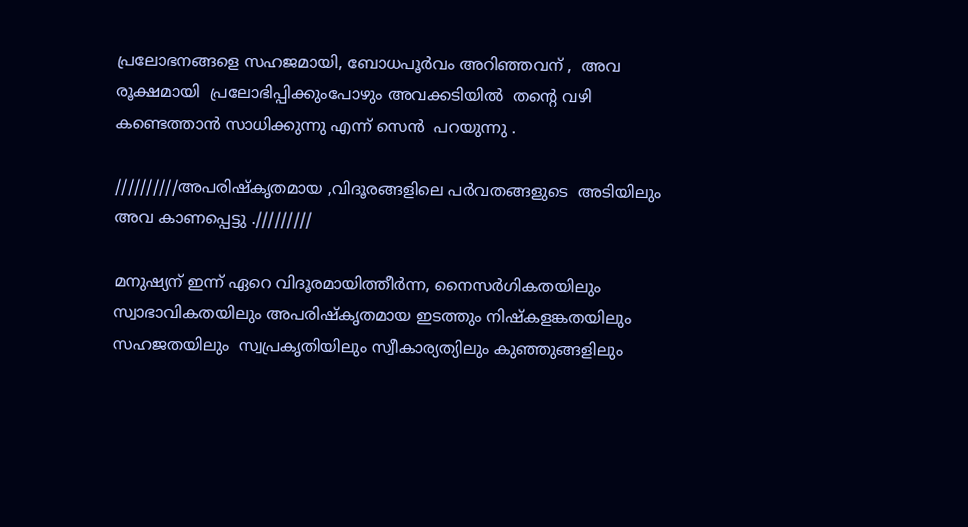പ്രലോഭനങ്ങളെ സഹജമായി, ബോധപൂർവം അറിഞ്ഞവന് ,  അവ രൂക്ഷമായി  പ്രലോഭിപ്പിക്കുംപോഴും അവക്കടിയിൽ  തന്റെ വഴി കണ്ടെത്താൻ സാധിക്കുന്നു എന്ന് സെൻ  പറയുന്നു .

//////////അപരിഷ്കൃതമായ ,വിദൂരങ്ങളിലെ പർവതങ്ങളുടെ  അടിയിലും അവ കാണപ്പെട്ടു ./////////

മനുഷ്യന് ഇന്ന് ഏറെ വിദൂരമായിത്തീർന്ന, നൈസർഗികതയിലും സ്വാഭാവികതയിലും അപരിഷ്കൃതമായ ഇടത്തും നിഷ്കളങ്കതയിലും സഹജതയിലും  സ്വപ്രകൃതിയിലും സ്വീകാര്യത്യിലും കുഞ്ഞുങ്ങളിലും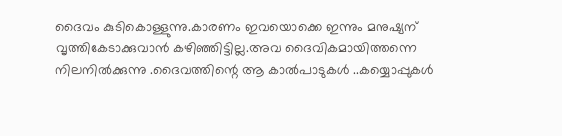ദൈവം കുടികൊള്ളുന്നു.കാരണം ഇവയൊക്കെ ഇന്നും മനുഷ്യന് വൃത്തികേടാക്കുവാൻ കഴിഞ്ഞിട്ടില്ല.അവ ദൈവികമായിത്തന്നെ നിലനിൽക്കുന്നു .ദൈവത്തിന്റെ ആ കാൽപാടുകൾ ..കയ്യൊപ്പുകൾ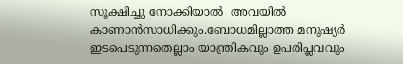സൂക്ഷിച്ചു നോക്കിയാൽ  അവയിൽ  കാണാൻസാധിക്കും.ബോധമില്ലാത്ത മനുഷ്യർ  ഇടപെടുന്നതെല്ലാം യാന്ത്രികവും ഉപരിപ്ലവവും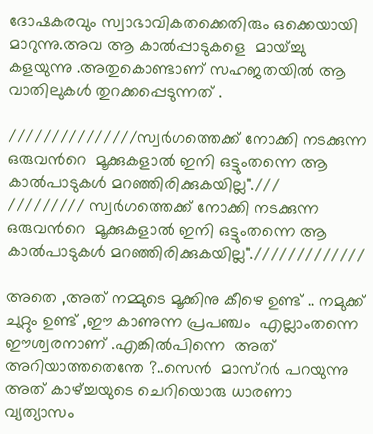ദോഷകരവും സ്വാഭാവികതക്കെതിരും ഒക്കെയായി മാറുന്നു.അവ ആ കാൽപ്പാടുകളെ  മായ്ച്ചു കളയുന്നു .അതുകൊണ്ടാണ് സഹജതയിൽ ആ വാതിലുകൾ തുറക്കപ്പെടുന്നത് .

///////////////സ്വർഗത്തെക്ക് നോക്കി നടക്കുന്ന ഒരുവൻറെ  മൂക്കുകളാൽ ഇനി ഒട്ടുംതന്നെ ആ കാൽപാടുകൾ മറഞ്ഞിരിക്കുകയില്ല".///
///////// സ്വർഗത്തെക്ക് നോക്കി നടക്കുന്ന ഒരുവൻറെ  മൂക്കുകളാൽ ഇനി ഒട്ടുംതന്നെ ആ കാൽപാടുകൾ മറഞ്ഞിരിക്കുകയില്ല"./////////////

അതെ ,അത് നമ്മുടെ മൂക്കിനു കീഴെ ഉണ്ട് .. നമുക്ക് ചുറ്റും ഉണ്ട് ,ഈ കാണുന്ന പ്രപഞ്ചം  എല്ലാംതന്നെ ഈശ്വരനാണ് .എങ്കിൽപിന്നെ  അത് അറിയാത്തതെന്തേ ?..സെൻ  മാസ്റർ പറയുന്നു അത് കാഴ്ച്ചയുടെ ചെറിയൊരു ധാരണാ വ്യത്യാസം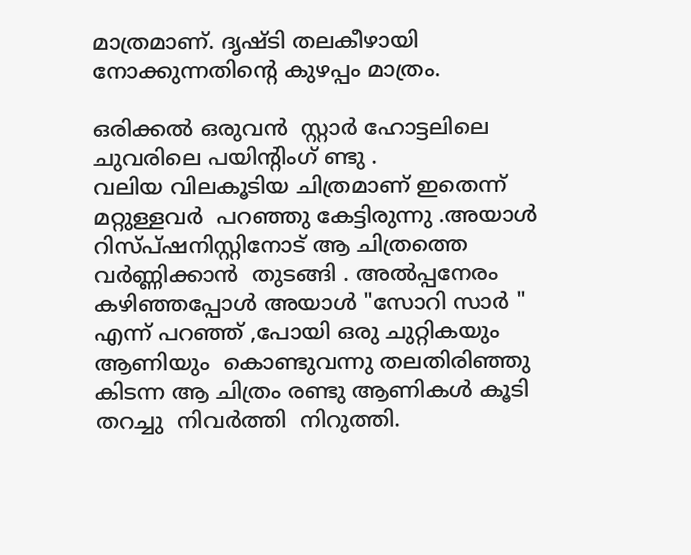മാത്രമാണ്. ദൃഷ്ടി തലകീഴായി നോക്കുന്നതിന്റെ കുഴപ്പം മാത്രം.

ഒരിക്കൽ ഒരുവൻ  സ്റ്റാർ ഹോട്ടലിലെ ചുവരിലെ പയിന്റിംഗ് ണ്ടു .
വലിയ വിലകൂടിയ ചിത്രമാണ് ഇതെന്ന് മറ്റുള്ളവർ  പറഞ്ഞു കേട്ടിരുന്നു .അയാൾ  റിസ്പ്ഷനിസ്റ്റിനോട് ആ ചിത്രത്തെ വർണ്ണിക്കാൻ  തുടങ്ങി . അൽപ്പനേരം  കഴിഞ്ഞപ്പോൾ അയാൾ "സോറി സാർ " എന്ന് പറഞ്ഞ് ,പോയി ഒരു ചുറ്റികയും ആണിയും  കൊണ്ടുവന്നു തലതിരിഞ്ഞു കിടന്ന ആ ചിത്രം രണ്ടു ആണികൾ കൂടി തറച്ചു  നിവർത്തി  നിറുത്തി.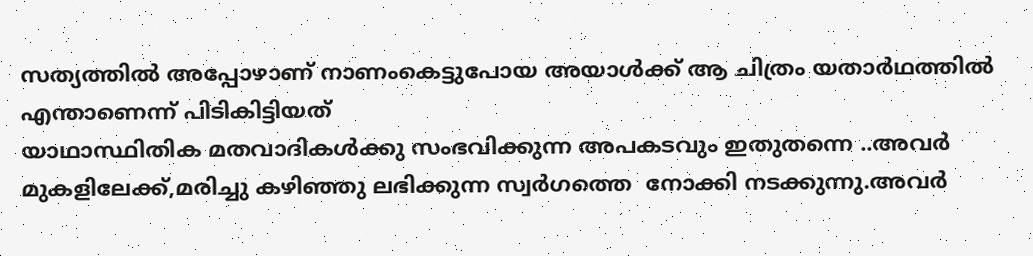സത്യത്തിൽ അപ്പോഴാണ്‌ നാണംകെട്ടുപോയ അയാൾക്ക് ആ ചിത്രം യതാർഥത്തിൽ എന്താണെന്ന് പിടികിട്ടിയത്
യാഥാസ്ഥിതിക മതവാദികൾക്കു സംഭവിക്കുന്ന അപകടവും ഇതുതന്നെ ..അവർ മുകളിലേക്ക്,മരിച്ചു കഴിഞ്ഞു ലഭിക്കുന്ന സ്വർഗത്തെ  നോക്കി നടക്കുന്നു.അവർ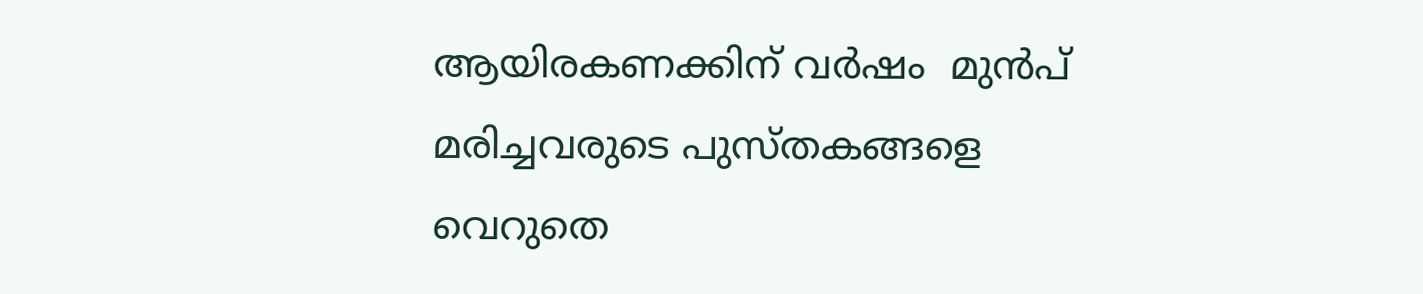ആയിരകണക്കിന് വർഷം  മുൻപ് മരിച്ചവരുടെ പുസ്തകങ്ങളെ  വെറുതെ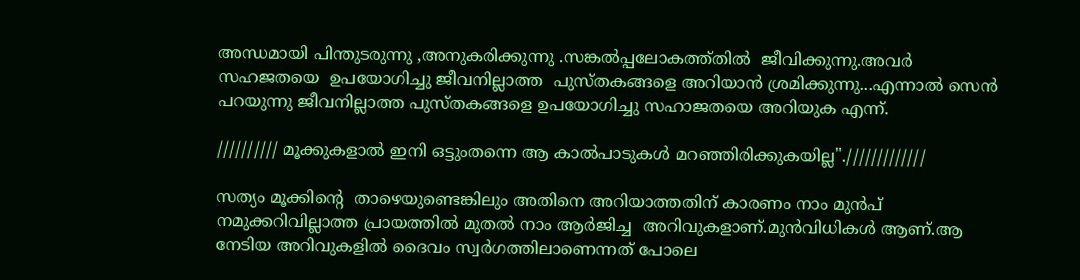അന്ധമായി പിന്തുടരുന്നു ,അനുകരിക്കുന്നു .സങ്കൽപ്പലോകത്ത്തിൽ  ജീവിക്കുന്നു.അവർ സഹജതയെ  ഉപയോഗിച്ചു ജീവനില്ലാത്ത  പുസ്തകങ്ങളെ അറിയാൻ ശ്രമിക്കുന്നു...എന്നാൽ സെൻ  പറയുന്നു ജീവനില്ലാത്ത പുസ്തകങ്ങളെ ഉപയോഗിച്ചു സഹാജതയെ അറിയുക എന്ന്.

////////// മൂക്കുകളാൽ ഇനി ഒട്ടുംതന്നെ ആ കാൽപാടുകൾ മറഞ്ഞിരിക്കുകയില്ല"./////////////

സത്യം മൂക്കിന്റെ  താഴെയുണ്ടെങ്കിലും അതിനെ അറിയാത്തതിന് കാരണം നാം മുൻപ് നമുക്കറിവില്ലാത്ത പ്രായത്തിൽ മുതൽ നാം ആർജിച്ച  അറിവുകളാണ്.മുൻവിധികൾ ആണ്.ആ നേടിയ അറിവുകളിൽ ദൈവം സ്വർഗത്തിലാണെന്നത് പോലെ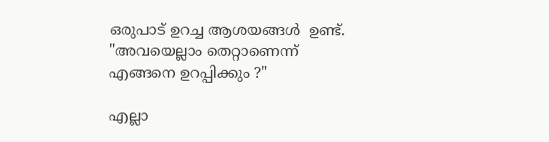ഒരുപാട് ഉറച്ച ആശയങ്ങൾ  ഉണ്ട്.
"അവയെല്ലാം തെറ്റാണെന്ന് എങ്ങനെ ഉറപ്പിക്കും ?"

എല്ലാ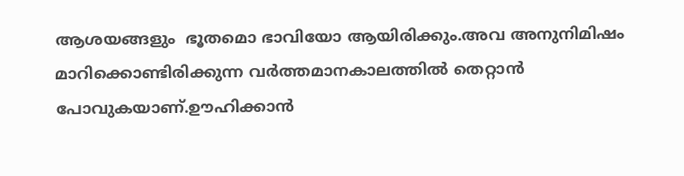ആശയങ്ങളും  ഭൂതമൊ ഭാവിയോ ആയിരിക്കും.അവ അനുനിമിഷം മാറിക്കൊണ്ടിരിക്കുന്ന വർത്തമാനകാലത്തിൽ തെറ്റാൻ പോവുകയാണ്.ഊഹിക്കാൻ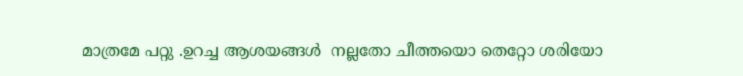മാത്രമേ പറ്റു .ഉറച്ച ആശയങ്ങൾ  നല്ലതോ ചീത്തയൊ തെറ്റോ ശരിയോ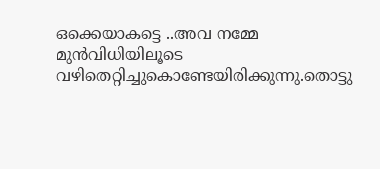ഒക്കെയാകട്ടെ ..അവ നമ്മേ മുൻവിധിയിലൂടെ  വഴിതെറ്റിച്ചുകൊണ്ടേയിരിക്കുന്നു.തൊട്ടു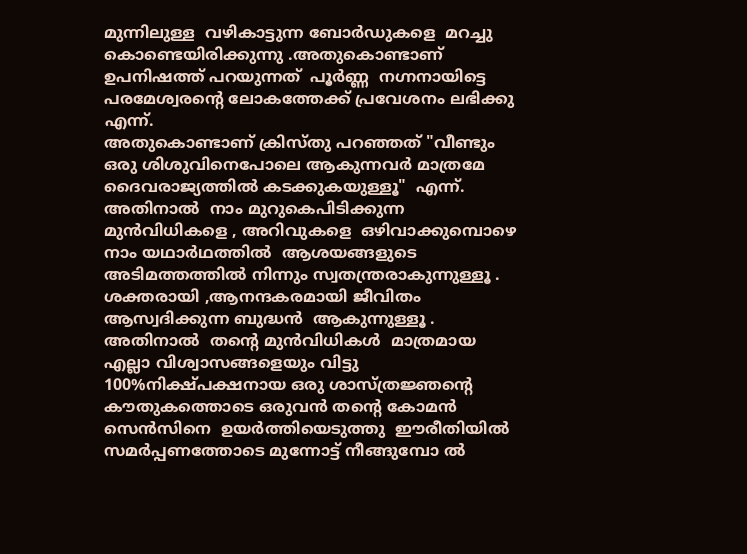മുന്നിലുള്ള  വഴികാട്ടുന്ന ബോർഡുകളെ  മറച്ചു കൊണ്ടെയിരിക്കുന്നു .അതുകൊണ്ടാണ് ഉപനിഷത്ത് പറയുന്നത്  പൂർണ്ണ  നഗ്നനായിട്ടെ പരമേശ്വരന്റെ ലോകത്തേക്ക് പ്രവേശനം ലഭിക്കു എന്ന്.
അതുകൊണ്ടാണ് ക്രിസ്തു പറഞ്ഞത് "വീണ്ടും  ഒരു ശിശുവിനെപോലെ ആകുന്നവർ മാത്രമേ ദൈവരാജ്യത്തിൽ കടക്കുകയുള്ളൂ"  എന്ന്.
അതിനാൽ  നാം മുറുകെപിടിക്കുന്ന മുൻവിധികളെ , അറിവുകളെ  ഒഴിവാക്കുമ്പൊഴെ  നാം യഥാർഥത്തിൽ  ആശയങ്ങളുടെ അടിമത്തത്തിൽ നിന്നും സ്വതന്ത്രരാകുന്നുള്ളൂ . ശക്തരായി ,ആനന്ദകരമായി ജീവിതം ആസ്വദിക്കുന്ന ബുദ്ധൻ  ആകുന്നുള്ളൂ .
അതിനാൽ  തന്റെ മുൻവിധികൾ  മാത്രമായ എല്ലാ വിശ്വാസങ്ങളെയും വിട്ടു 100%നിക്ഷ്പക്ഷനായ ഒരു ശാസ്ത്രജ്ഞന്റെ കൗതുകത്തൊടെ ഒരുവൻ തന്റെ കോമൻ സെൻസിനെ  ഉയർത്തിയെടുത്തു  ഈരീതിയിൽ സമർപ്പണത്തോടെ മുന്നോട്ട് നീങ്ങുമ്പോ ൽ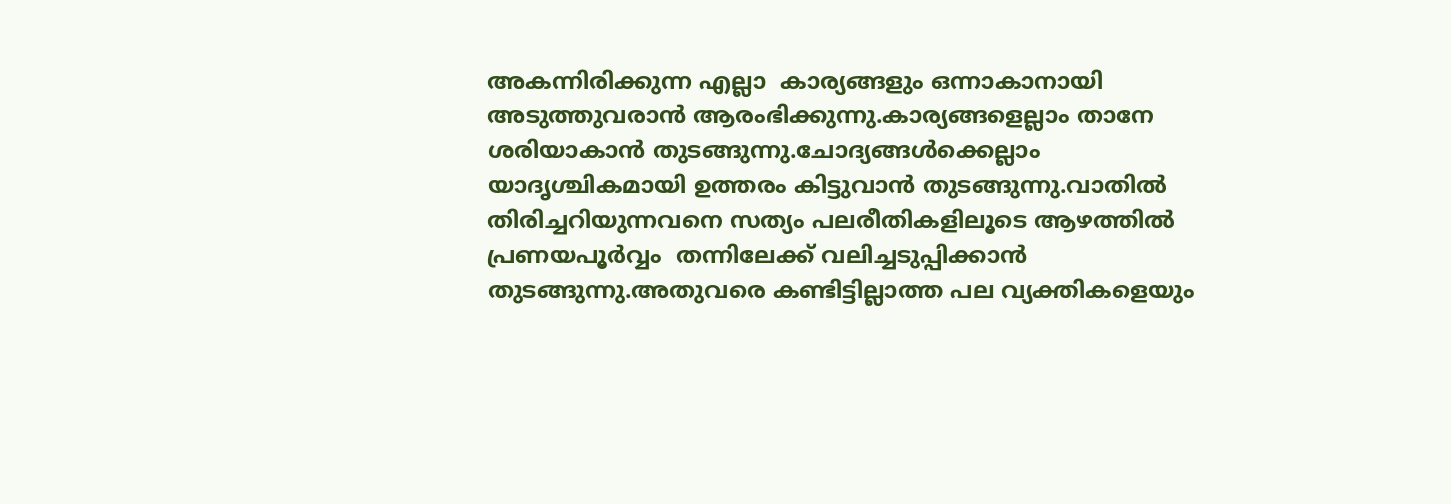അകന്നിരിക്കുന്ന എല്ലാ  കാര്യങ്ങളും ഒന്നാകാനായി അടുത്തുവരാൻ ആരംഭിക്കുന്നു.കാര്യങ്ങളെല്ലാം താനേ ശരിയാകാൻ തുടങ്ങുന്നു.ചോദ്യങ്ങൾക്കെല്ലാം  യാദൃശ്ചികമായി ഉത്തരം കിട്ടുവാൻ തുടങ്ങുന്നു.വാതിൽ തിരിച്ചറിയുന്നവനെ സത്യം പലരീതികളിലൂടെ ആഴത്തിൽ പ്രണയപൂർവ്വം  തന്നിലേക്ക് വലിച്ചടുപ്പിക്കാൻ തുടങ്ങുന്നു.അതുവരെ കണ്ടിട്ടില്ലാത്ത പല വ്യക്തികളെയും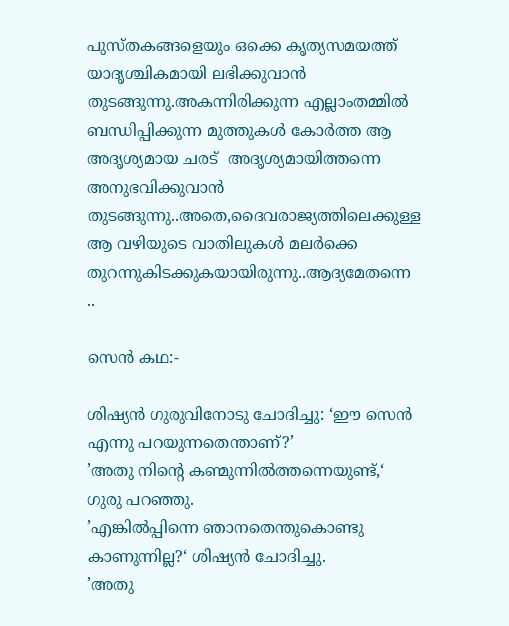പുസ്തകങ്ങളെയും ഒക്കെ കൃത്യസമയത്ത് യാദൃശ്ചികമായി ലഭിക്കുവാൻ തുടങ്ങുന്നു.അകന്നിരിക്കുന്ന എല്ലാംതമ്മിൽ  ബന്ധിപ്പിക്കുന്ന മുത്തുകൾ കോർത്ത ആ അദൃശ്യമായ ചരട്  അദൃശ്യമായിത്തന്നെ അനുഭവിക്കുവാൻ തുടങ്ങുന്നു..അതെ,ദൈവരാജ്യത്തിലെക്കുള്ള ആ വഴിയുടെ വാതിലുകൾ മലർക്കെ  തുറന്നുകിടക്കുകയായിരുന്നു..ആദ്യമേതന്നെ ..

സെൻ കഥ:-

ശിഷ്യൻ ഗുരുവിനോടു ചോദിച്ചു: ‘ഈ സെൻ എന്നു പറയുന്നതെന്താണ്‌?’
’അതു നിന്റെ കണ്മുന്നിൽത്തന്നെയുണ്ട്,‘ ഗുരു പറഞ്ഞു.
’എങ്കിൽപ്പിന്നെ ഞാനതെന്തുകൊണ്ടു കാണുന്നില്ല?‘ ശിഷ്യൻ ചോദിച്ചു.
’അതു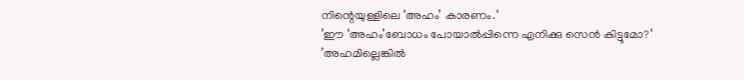നിന്റെയുള്ളിലെ ‘അഹം’ കാരണം.‘
’ഈ ‘അഹം’ബോധം പോയാൽപ്പിന്നെ എനിക്കു സെൻ കിട്ടുമോ?‘
’അഹമില്ലെങ്കിൽ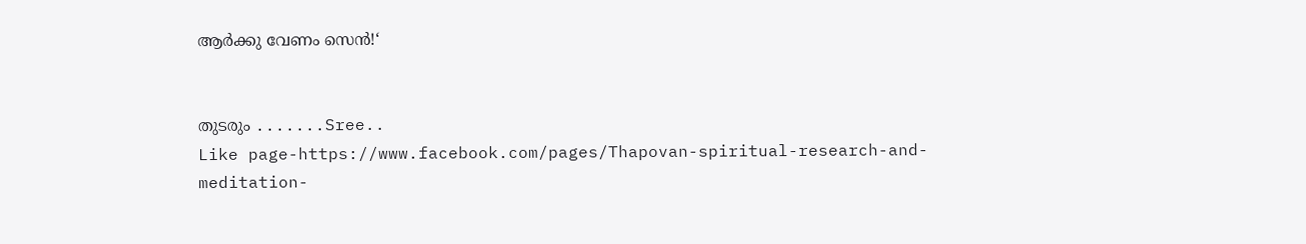ആർക്കു വേണം സെൻ!‘


തുടരും .......Sree..
Like page-https://www.facebook.com/pages/Thapovan-spiritual-research-and-meditation-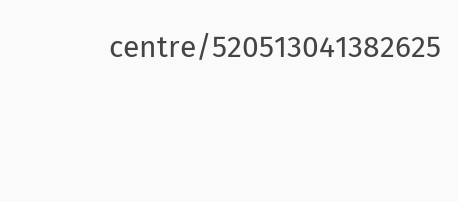centre/520513041382625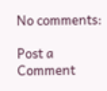No comments:

Post a Comment